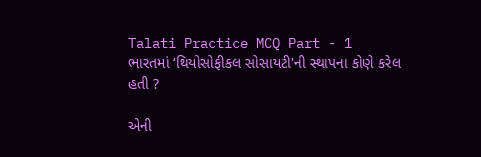Talati Practice MCQ Part - 1
ભારતમાં ‘થિયોસોફીકલ સોસાયટી'ની સ્થાપના કોણે કરેલ હતી ?

એની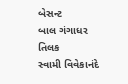બેસન્ટ
બાલ ગંગાધર તિલક
સ્વામી વિવેકાનંદે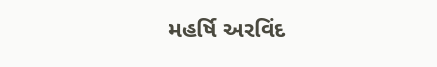મહર્ષિ અરવિંદ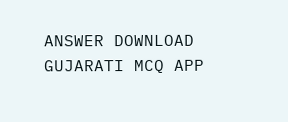ANSWER DOWNLOAD GUJARATI MCQ APP